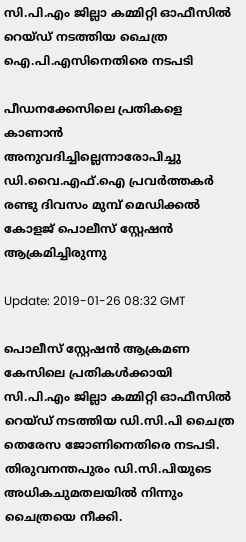സി.പി.എം ജില്ലാ കമ്മിറ്റി ഓഫീസില്‍ റെയ്ഡ് നടത്തിയ ചൈത്ര ഐ.പി.എസിനെതിരെ നടപടി

പീഡനക്കേസിലെ പ്രതികളെ കാണാൻ അനുവദിച്ചില്ലെന്നാരോപിച്ചു ഡി.വൈ.എഫ്.ഐ പ്രവർത്തകർ രണ്ടു ദിവസം മുമ്പ് മെഡിക്കൽ കോളജ് പൊലീസ് സ്റ്റേഷൻ ആക്രമിച്ചിരുന്നു

Update: 2019-01-26 08:32 GMT

പൊലീസ് സ്റ്റേഷൻ ആക്രമണ കേസിലെ പ്രതികൾക്കായി സി.പി.എം ജില്ലാ കമ്മിറ്റി ഓഫീസില്‍ റെയ്ഡ് നടത്തിയ ഡി.സി.പി ചൈത്ര തെരേസ ജോണിനെതിരെ നടപടി. തിരുവനന്തപുരം ഡി.സി.പിയുടെ അധികചുമതലയിൽ നിന്നും ചൈത്രയെ നീക്കി.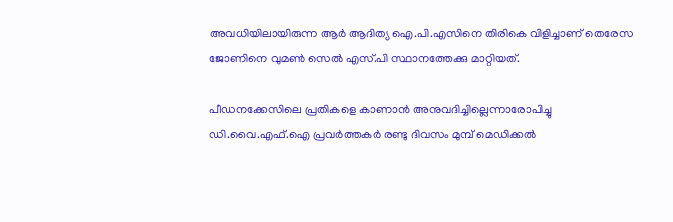അവധിയിലായിരുന്ന ആർ ആദിത്യ ഐ.പി.എസിനെ തിരികെ വിളിച്ചാണ് തെരേസ ജോണിനെ വുമൺ സെൽ എസ്‌.പി സ്ഥാനത്തേക്കു മാറ്റിയത്.

പീഡനക്കേസിലെ പ്രതികളെ കാണാൻ അനുവദിച്ചില്ലെന്നാരോപിച്ചു ഡി.വൈ.എഫ്.ഐ പ്രവർത്തകർ രണ്ടു ദിവസം മുമ്പ് മെഡിക്കൽ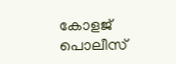കോളജ് പൊലീസ്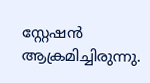സ്റ്റേഷൻ ആക്രമിച്ചിരുന്നു.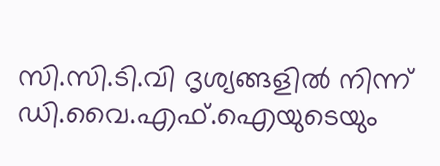സി.സി.ടി.വി ദൃശ്യങ്ങളിൽ നിന്ന് ഡി.വൈ.എഫ്.ഐയുടെയും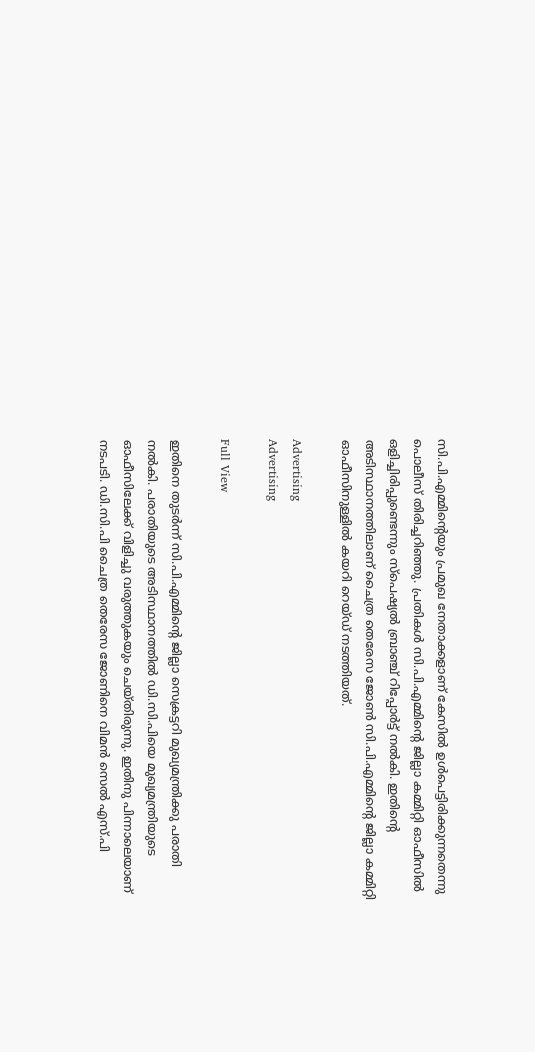സി.പി.എമ്മിന്റെയും പ്രമുഖ നേതാക്കളാണ് കേസിൽ ഉൾപെട്ടിരിക്കുന്നതെന്നു പൊലീസ് തിരിച്ചറിഞ്ഞു. പ്രതികൾ സി.പി.എമ്മിന്റെ ജില്ലാ കമ്മിറ്റി ഓഫീസിൽ ഒളിച്ചിരിപ്പുണ്ടെന്നും സ്പെഷ്യൽ ബ്രാഞ്ച് റിപ്പോർട്ട്‌ നൽകി. ഇതിന്റെ അടിസ്ഥാനത്തിലാണ് ചൈത്ര തെരേസ ജോൺ സി.പി.എമ്മിന്റെ ജില്ലാ കമ്മിറ്റി ഓഫീസിനുള്ളിൽ കയറി റെയ്ഡ് നടത്തിയത്.

Advertising
Advertising

Full View

ഇതിനെ തുടർന്ന് സി.പി.എമ്മിന്റെ ജില്ലാ സെക്രട്ടറി മുഖ്യമന്ത്രിക്കു പരാതി നൽകി. പരാതിയുടെ അടിസ്ഥാനത്തിൽ ഡി.സി.പിയെ മുഖ്യമന്ത്രിയുടെ ഓഫീസിലേക്ക് വിളിച്ചു വരുത്തുകയും ചെയ്തിരുന്നു. ഇതിനു പിന്നാലെയാണ് നടപടി. ഡി.സി.പി ചൈത്ര തെരേസ ജോണിനെ വിമൻ സെൽ എസ്‌.പി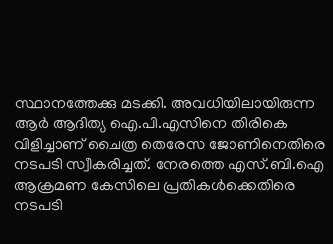സ്ഥാനത്തേക്കു മടക്കി. അവധിയിലായിരുന്ന ആർ ആദിത്യ ഐ.പി.എസിനെ തിരികെ വിളിച്ചാണ് ചൈത്ര തെരേസ ജോണിനെതിരെ നടപടി സ്വീകരിച്ചത്. നേരത്തെ എസ്‌.ബി.ഐ ആക്രമണ കേസിലെ പ്രതികൾക്കെതിരെ നടപടി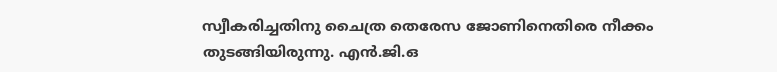സ്വീകരിച്ചതിനു ചൈത്ര തെരേസ ജോണിനെതിരെ നീക്കം തുടങ്ങിയിരുന്നു. എൻ.ജി.ഒ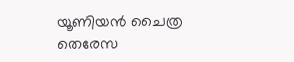യൂണിയൻ ചൈത്ര തെരേസ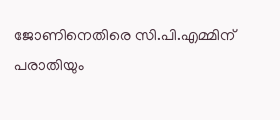ജോണിനെതിരെ സി.പി.എമ്മിന് പരാതിയും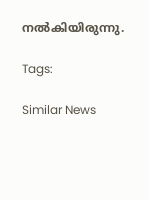നൽകിയിരുന്നു.

Tags:

Similar News